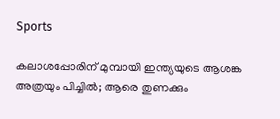Sports

കലാശപ്പോരിന് മുമ്പായി ഇന്ത്യയുടെ ആശങ്ക അത്രയും പിച്ചിൽ; ആരെ തുണക്കും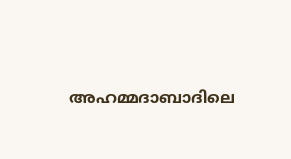അഹമ്മദാബാദിലെ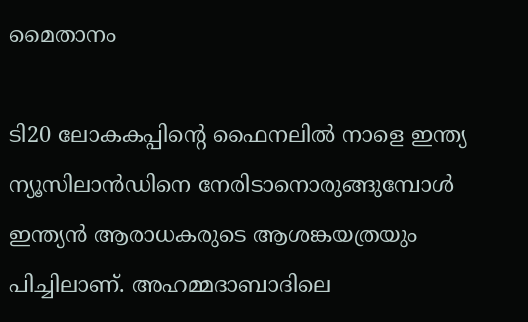മൈതാനം

ടി20 ലോകകപ്പിന്റെ ഫൈനലിൽ നാളെ ഇന്ത്യ ന്യൂസിലാൻഡിനെ നേരിടാനൊരുങ്ങുമ്പോൾ ഇന്ത്യൻ ആരാധകരുടെ ആശങ്കയത്രയും പിച്ചിലാണ്. അഹമ്മദാബാദിലെ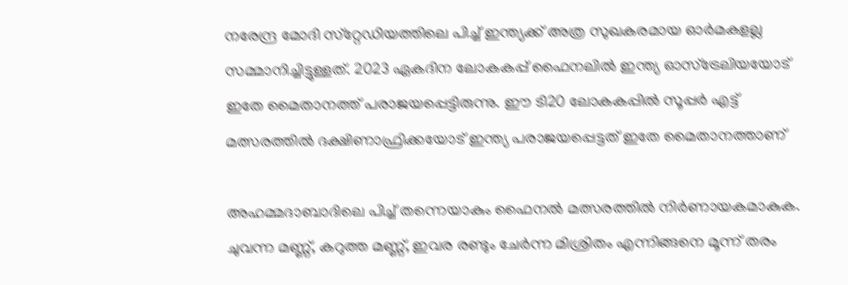നരേന്ദ്ര മോദി സ്‌റ്റേഡിയത്തിലെ പിച്ച് ഇന്ത്യക്ക് അത്ര സുഖകരമായ ഓർമകളല്ല സമ്മാനിച്ചിട്ടുള്ളത്. 2023 ഏകദിന ലോകകപ്പ് ഫൈനലിൽ ഇന്ത്യ ഓസ്‌ട്രേലിയയോട് ഇതേ മൈതാനത്ത് പരാജയപ്പെട്ടിരുന്നു. ഈ ടി20 ലോകകപ്പിൽ സൂപ്പർ എട്ട് മത്സരത്തിൽ ദക്ഷിണാഫ്രിക്കയോട് ഇന്ത്യ പരാജയപ്പെട്ടത് ഇതേ മൈതാനത്താണ്

അഹമ്മദാബാദിലെ പിച്ച് തന്നെയാകും ഫൈനൽ മത്സരത്തിൽ നിർണായകമാകുക. ചുവന്ന മണ്ണ്, കറുത്ത മണ്ണ്, ഇവര രണ്ടും ചേർന്ന മിശ്രിതം എന്നിങ്ങനെ മൂന്ന് തരം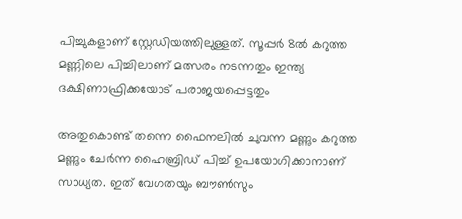പിച്ചുകളാണ് സ്റ്റേഡിയത്തിലുള്ളത്. സൂപ്പർ 8ൽ കറുത്ത മണ്ണിലെ പിച്ചിലാണ് മത്സരം നടന്നതും ഇന്ത്യ ദക്ഷിണാഫ്രിക്കയോട് പരാജയപ്പെട്ടതും

അതുകൊണ്ട് തന്നെ ഫൈനലിൽ ചുവന്ന മണ്ണും കറുത്ത മണ്ണും ചേർന്ന ഹൈബ്രിഡ് പിച്ച് ഉപയോഗിക്കാനാണ് സാധ്യത. ഇത് വേഗതയും ബൗൺസും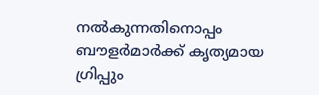നൽകുന്നതിനൊപ്പം ബൗളർമാർക്ക് കൃത്യമായ ഗ്രിപ്പും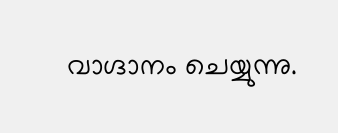വാഗ്ദാനം ചെയ്യുന്നു.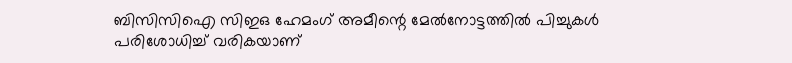ബിസിസിഐ സിഇഒ ഹേമംഗ് അമീന്റെ മേൽനോട്ടത്തിൽ പിച്ചുകൾ പരിശോധിച്ച് വരികയാണ്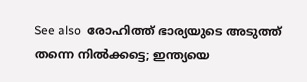See also  രോഹിത്ത് ഭാര്യയുടെ അടുത്ത് തന്നെ നില്‍ക്കട്ടെ; ഇന്ത്യയെ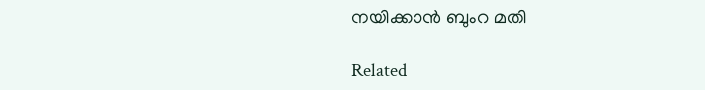നയിക്കാന്‍ ബുംറ മതി

Related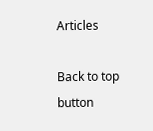Articles

Back to top button